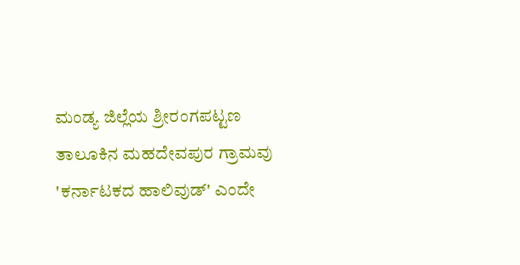ಮಂಡ್ಯ ಜಿಲ್ಲೆಯ ಶ್ರೀರಂಗಪಟ್ಟಣ ತಾಲೂಕಿನ ಮಹದೇವಪುರ ಗ್ರಾಮವು 'ಕರ್ನಾಟಕದ ಹಾಲಿವುಡ್' ಎಂದೇ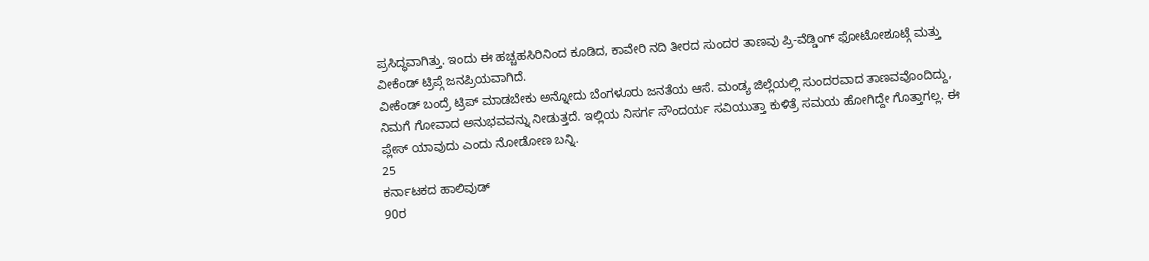ಪ್ರಸಿದ್ಧವಾಗಿತ್ತು. ಇಂದು ಈ ಹಚ್ಚಹಸಿರಿನಿಂದ ಕೂಡಿದ, ಕಾವೇರಿ ನದಿ ತೀರದ ಸುಂದರ ತಾಣವು ಪ್ರಿ-ವೆಡ್ಡಿಂಗ್ ಫೋಟೋಶೂಟ್ಗೆ ಮತ್ತು ವೀಕೆಂಡ್ ಟ್ರಿಪ್ಗೆ ಜನಪ್ರಿಯವಾಗಿದೆ.
ವೀಕೆಂಡ್ ಬಂದ್ರೆ ಟ್ರಿಪ್ ಮಾಡಬೇಕು ಅನ್ನೋದು ಬೆಂಗಳೂರು ಜನತೆಯ ಆಸೆ. ಮಂಡ್ಯ ಜಿಲ್ಲೆಯಲ್ಲಿ ಸುಂದರವಾದ ತಾಣವವೊಂದಿದ್ದು, ನಿಮಗೆ ಗೋವಾದ ಅನುಭವವನ್ನು ನೀಡುತ್ತದೆ. ಇಲ್ಲಿಯ ನಿಸರ್ಗ ಸೌಂದರ್ಯ ಸವಿಯುತ್ತಾ ಕುಳಿತ್ರೆ ಸಮಯ ಹೋಗಿದ್ದೇ ಗೊತ್ತಾಗಲ್ಲ. ಈ ಪ್ಲೇಸ್ ಯಾವುದು ಎಂದು ನೋಡೋಣ ಬನ್ನಿ.
25
ಕರ್ನಾಟಕದ ಹಾಲಿವುಡ್
90ರ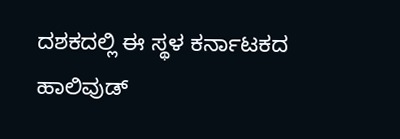ದಶಕದಲ್ಲಿ ಈ ಸ್ಥಳ ಕರ್ನಾಟಕದ ಹಾಲಿವುಡ್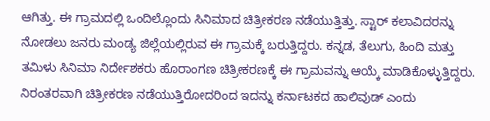ಆಗಿತ್ತು. ಈ ಗ್ರಾಮದಲ್ಲಿ ಒಂದಿಲ್ಲೊಂದು ಸಿನಿಮಾದ ಚಿತ್ರೀಕರಣ ನಡೆಯುತ್ತಿತ್ತು. ಸ್ಟಾರ್ ಕಲಾವಿದರನ್ನು ನೋಡಲು ಜನರು ಮಂಡ್ಯ ಜಿಲ್ಲೆಯಲ್ಲಿರುವ ಈ ಗ್ರಾಮಕ್ಕೆ ಬರುತ್ತಿದ್ದರು. ಕನ್ನಡ, ತೆಲುಗು, ಹಿಂದಿ ಮತ್ತು ತಮಿಳು ಸಿನಿಮಾ ನಿರ್ದೇಶಕರು ಹೊರಾಂಗಣ ಚಿತ್ರೀಕರಣಕ್ಕೆ ಈ ಗ್ರಾಮವನ್ನು ಆಯ್ಕೆ ಮಾಡಿಕೊಳ್ಳುತ್ತಿದ್ದರು. ನಿರಂತರವಾಗಿ ಚಿತ್ರೀಕರಣ ನಡೆಯುತ್ತಿರೋದರಿಂದ ಇದನ್ನು ಕರ್ನಾಟಕದ ಹಾಲಿವುಡ್ ಎಂದು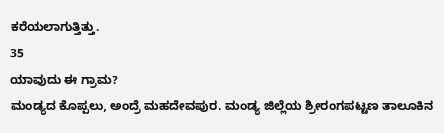ಕರೆಯಲಾಗುತ್ತಿತ್ತು.
35
ಯಾವುದು ಈ ಗ್ರಾಮ?
ಮಂಡ್ಯದ ಕೊಪ್ಪಲು, ಅಂದ್ರೆ ಮಹದೇವಪುರ. ಮಂಡ್ಯ ಜಿಲ್ಲೆಯ ಶ್ರೀರಂಗಪಟ್ಟಣ ತಾಲೂಕಿನ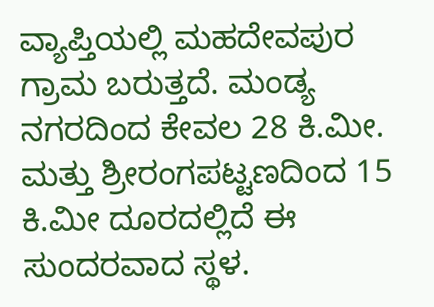ವ್ಯಾಪ್ತಿಯಲ್ಲಿ ಮಹದೇವಪುರ ಗ್ರಾಮ ಬರುತ್ತದೆ. ಮಂಡ್ಯ ನಗರದಿಂದ ಕೇವಲ 28 ಕಿ.ಮೀ. ಮತ್ತು ಶ್ರೀರಂಗಪಟ್ಟಣದಿಂದ 15 ಕಿ.ಮೀ ದೂರದಲ್ಲಿದೆ ಈ ಸುಂದರವಾದ ಸ್ಥಳ.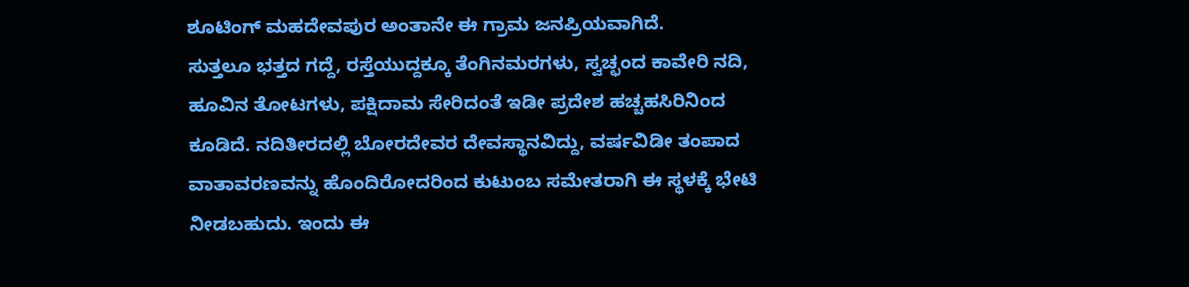ಶೂಟಿಂಗ್ ಮಹದೇವಪುರ ಅಂತಾನೇ ಈ ಗ್ರಾಮ ಜನಪ್ರಿಯವಾಗಿದೆ.
ಸುತ್ತಲೂ ಭತ್ತದ ಗದ್ದೆ, ರಸ್ತೆಯುದ್ದಕ್ಕೂ ತೆಂಗಿನಮರಗಳು, ಸ್ವಚ್ಛಂದ ಕಾವೇರಿ ನದಿ, ಹೂವಿನ ತೋಟಗಳು, ಪಕ್ಷಿದಾಮ ಸೇರಿದಂತೆ ಇಡೀ ಪ್ರದೇಶ ಹಚ್ಚಹಸಿರಿನಿಂದ ಕೂಡಿದೆ. ನದಿತೀರದಲ್ಲಿ ಬೋರದೇವರ ದೇವಸ್ಥಾನವಿದ್ದು, ವರ್ಷವಿಡೀ ತಂಪಾದ ವಾತಾವರಣವನ್ನು ಹೊಂದಿರೋದರಿಂದ ಕುಟುಂಬ ಸಮೇತರಾಗಿ ಈ ಸ್ಥಳಕ್ಕೆ ಭೇಟಿ ನೀಡಬಹುದು. ಇಂದು ಈ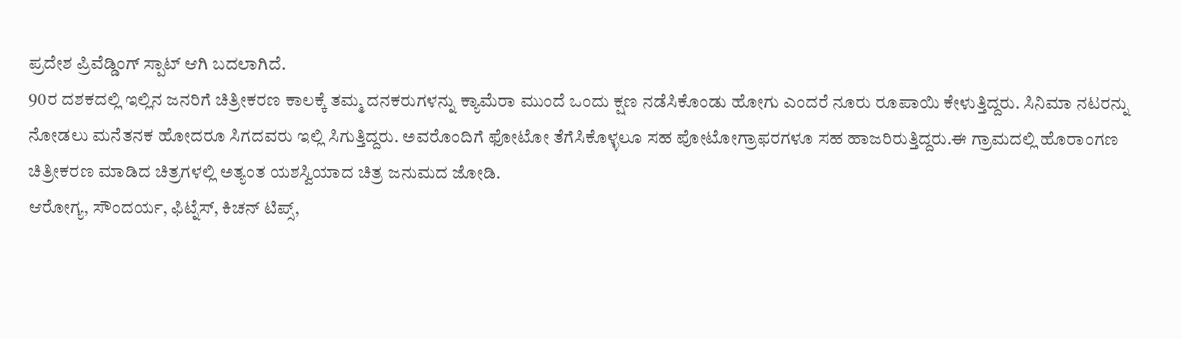ಪ್ರದೇಶ ಪ್ರಿವೆಡ್ಡಿಂಗ್ ಸ್ಪಾಟ್ ಆಗಿ ಬದಲಾಗಿದೆ.
90ರ ದಶಕದಲ್ಲಿ ಇಲ್ಲಿನ ಜನರಿಗೆ ಚಿತ್ರೀಕರಣ ಕಾಲಕ್ಕೆ ತಮ್ಮ ದನಕರುಗಳನ್ನು ಕ್ಯಾಮೆರಾ ಮುಂದೆ ಒಂದು ಕ್ಷಣ ನಡೆಸಿಕೊಂಡು ಹೋಗು ಎಂದರೆ ನೂರು ರೂಪಾಯಿ ಕೇಳುತ್ತಿದ್ದರು. ಸಿನಿಮಾ ನಟರನ್ನು ನೋಡಲು ಮನೆತನಕ ಹೋದರೂ ಸಿಗದವರು ಇಲ್ಲಿ ಸಿಗುತ್ತಿದ್ದರು. ಅವರೊಂದಿಗೆ ಫೋಟೋ ತೆಗೆಸಿಕೊಳ್ಳಲೂ ಸಹ ಪೋಟೋಗ್ರಾಫರಗಳೂ ಸಹ ಹಾಜರಿರುತ್ತಿದ್ದರು.ಈ ಗ್ರಾಮದಲ್ಲಿ ಹೊರಾಂಗಣ ಚಿತ್ರೀಕರಣ ಮಾಡಿದ ಚಿತ್ರಗಳಲ್ಲಿ ಅತ್ಯಂತ ಯಶಸ್ವಿಯಾದ ಚಿತ್ರ ಜನುಮದ ಜೋಡಿ.
ಆರೋಗ್ಯ, ಸೌಂದರ್ಯ, ಫಿಟ್ನೆಸ್, ಕಿಚನ್ ಟಿಪ್ಸ್,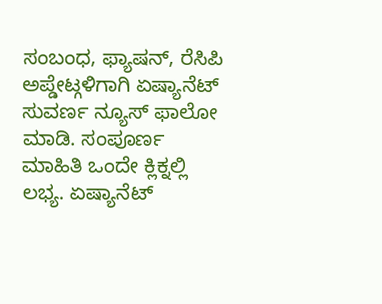ಸಂಬಂಧ, ಫ್ಯಾಷನ್, ರೆಸಿಪಿ ಅಪ್ಡೇಟ್ಗಳಿಗಾಗಿ ಏಷ್ಯಾನೆಟ್ ಸುವರ್ಣ ನ್ಯೂಸ್ ಫಾಲೋ ಮಾಡಿ. ಸಂಪೂರ್ಣ ಮಾಹಿತಿ ಒಂದೇ ಕ್ಲಿಕ್ನಲ್ಲಿ ಲಭ್ಯ. ಏಷ್ಯಾನೆಟ್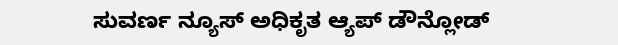ಸುವರ್ಣ ನ್ಯೂಸ್ ಅಧಿಕೃತ ಆ್ಯಪ್ ಡೌನ್ಲೋಡ್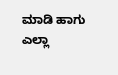ಮಾಡಿ ಹಾಗು ಎಲ್ಲಾ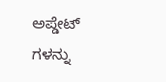ಅಪ್ಡೇಟ್ ಗಳನ್ನು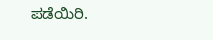ಪಡೆಯಿರಿ.